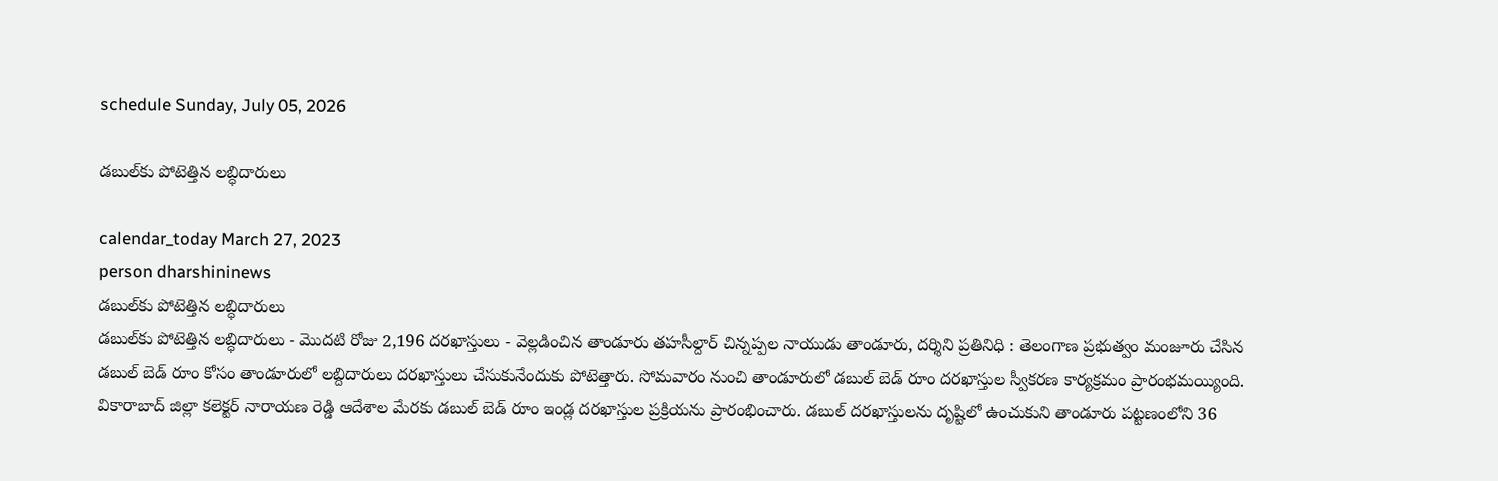schedule Sunday, July 05, 2026

డబుల్‌కు పోటెత్తిన లబ్ధిదారులు

calendar_today March 27, 2023
person dharshininews
డబుల్‌కు పోటెత్తిన లబ్ధిదారులు
డబుల్‌కు పోటెత్తిన లబ్ధిదారులు - మొదటి రోజు 2,196 దరఖాస్తులు - వెల్లడించిన తాండూరు తహసీల్దార్ చిన్నప్పల నాయుడు తాండూరు, దర్శిని ప్రతినిధి : తెలంగాణ ప్రభుత్వం మంజూరు చేసిన డబుల్ బెడ్ రూం కోసం తాండూరులో లబ్దిదారులు దరఖాస్తులు చేసుకునేందుకు పోటెత్తారు. సోమవారం నుంచి తాండూరులో డబుల్ బెడ్ రూం దరఖాస్తుల స్వీకరణ కార్యక్రమం ప్రారంభమయ్యింది. వికారాబాద్ జిల్లా కలెక్టర్ నారాయణ రెడ్డి ఆదేశాల మేరకు డబుల్ బెడ్ రూం ఇండ్ల దరఖాస్తుల ప్రక్రియను ప్రారంభించారు. డబుల్ దరఖాస్తులను దృష్టిలో ఉంచుకుని తాండూరు పట్టణంలోని 36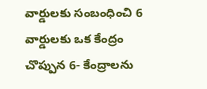వార్డులకు సంబంధించి 6 వార్డులకు ఒక కేంద్రం చొప్పున 6- కేంద్రాలను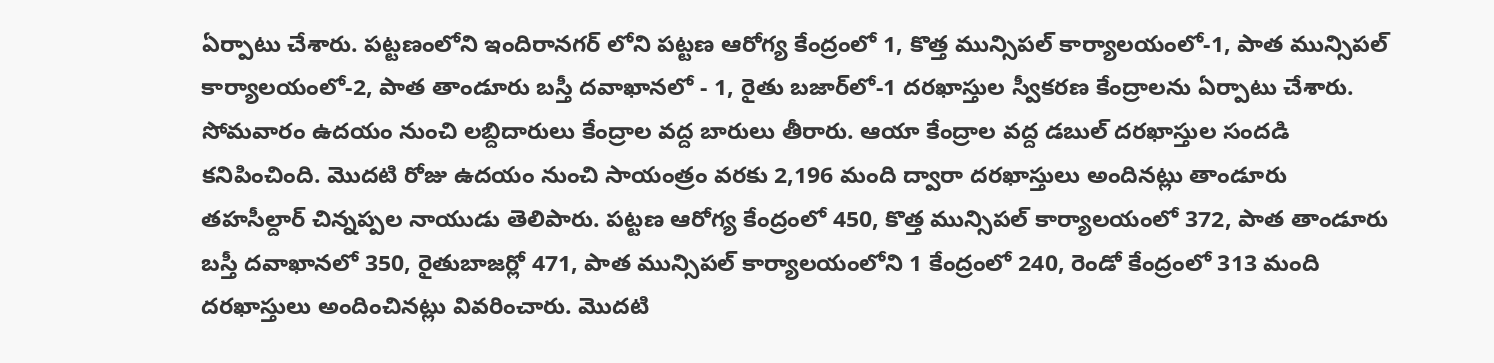ఏర్పాటు చేశారు. పట్టణంలోని ఇందిరానగర్ లోని పట్టణ ఆరోగ్య కేంద్రంలో 1, కొత్త మున్సిపల్ కార్యాలయంలో-1, పాత మున్సిపల్ కార్యాలయంలో-2, పాత తాండూరు బస్తీ దవాఖానలో - 1, రైతు బజార్‌లో-1 దరఖాస్తుల స్వీకరణ కేంద్రాలను ఏర్పాటు చేశారు. సోమవారం ఉదయం నుంచి లబ్దిదారులు కేంద్రాల వద్ద బారులు తీరారు. ఆయా కేంద్రాల వద్ద డబుల్ దరఖాస్తుల సందడి కనిపించింది. మొదటి రోజు ఉదయం నుంచి సాయంత్రం వరకు 2,196 మంది ద్వారా దరఖాస్తులు అందినట్లు తాండూరు తహసీల్దార్ చిన్నప్పల నాయుడు తెలిపారు. పట్టణ ఆరోగ్య కేంద్రంలో 450, కొత్త మున్సిపల్ కార్యాలయంలో 372, పాత తాండూరు బస్తీ దవాఖానలో 350, రైతుబాజర్లో 471, పాత మున్సిపల్ కార్యాలయంలోని 1 కేంద్రంలో 240, రెండో కేంద్రంలో 313 మంది దరఖాస్తులు అందించినట్లు వివరించారు. మొదటి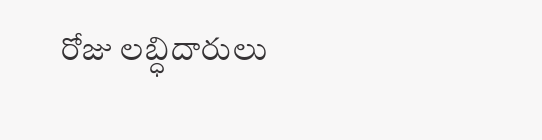రోజు లబ్ధిదారులు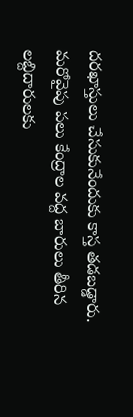దరఖాస్తులు చేసుకునేందుకు కాస్త తడబడ్డారు. మరోవైపు పలు కేంద్రాల వద్ద బారులు తీరిన లబ్దిదారులకు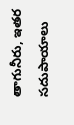తాగునీరు, ఇతర సదుపాయాలు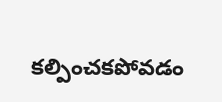కల్పించకపోవడం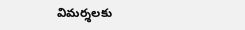విమర్శలకు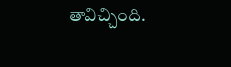తావిచ్చింది.